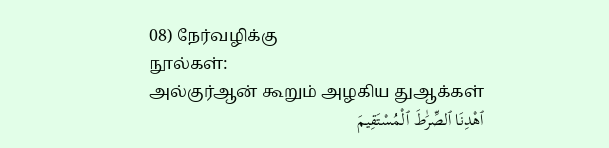08) நேர்வழிக்கு
நூல்கள்:
அல்குர்ஆன் கூறும் அழகிய துஆக்கள்
ٱهْدِنَا ٱلصِّرَٰطَ ٱلْمُسْتَقِيمَ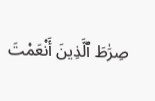صِرَٰطَ ٱلَّذِينَ أَنْعَمْتَ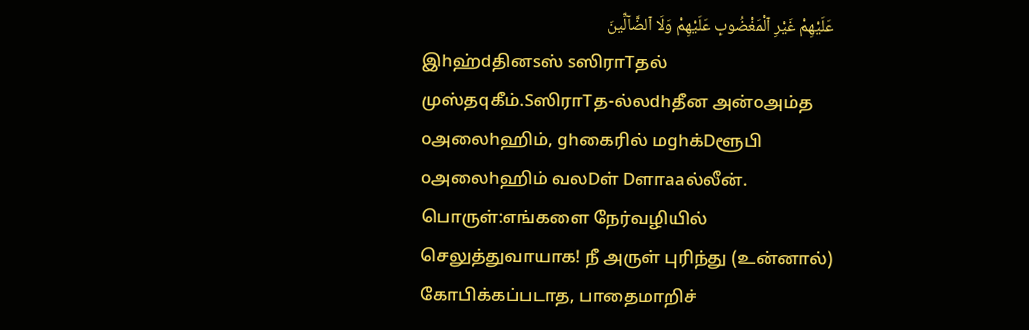عَلَيْهِمْ غَيْرِ ٱلْمَغْضُوبِ عَلَيْهِمْ وَلَا ٱلضَّآلِّينَ
இhஹ்dதினsஸ் sஸிராTதல் முஸ்தqகீம்.SஸிராTத-ல்லdhதீன அன்oஅம்த oஅலைhஹிம், ghகைரில் மghக்Dளூபி oஅலைhஹிம் வலDள் Dளாaaல்லீன்.
பொருள்:எங்களை நேர்வழியில் செலுத்துவாயாக! நீ அருள் புரிந்து (உன்னால்) கோபிக்கப்படாத, பாதைமாறிச்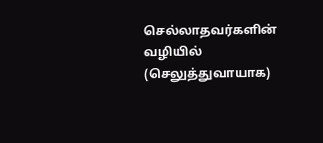செல்லாதவர்களின் வழியில் (செலுத்துவாயாக)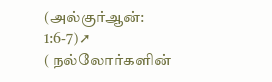(அல்குர்ஆன்: 1:6-7)➚
( நல்லோர்களின்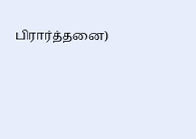பிரார்த்தனை)